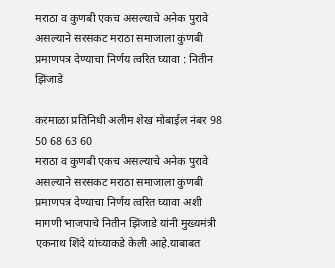मराठा व कुणबी एकच असल्याचे अनेक पुरावे असल्याने सरसकट मराठा समाजाला कुणबी प्रमाणपत्र देण्याचा निर्णय त्वरित घ्यावा : नितीन झिंजाडे

करमाळा प्रतिनिधी अलीम शेख मोबाईल नंबर 98 50 68 63 60
मराठा व कुणबी एकच असल्याचे अनेक पुरावे असल्याने सरसकट मराठा समाजाला कुणबी प्रमाणपत्र देण्याचा निर्णय त्वरित घ्यावा अशी मागणी भाजपाचे नितीन झिंजाडे यांनी मुख्यमंत्री एकनाथ शिंदे यांच्याकडे केली आहे.याबाबत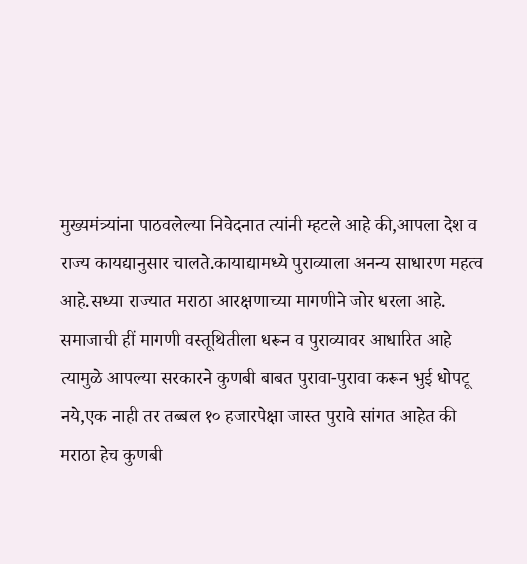मुख्यमंत्र्यांना पाठवलेल्या निवेदनात त्यांनी म्हटले आहे की,आपला देश व राज्य कायद्यानुसार चालते.कायाद्यामध्ये पुराव्याला अनन्य साधारण महत्व आहे.सध्या राज्यात मराठा आरक्षणाच्या मागणीने जोर धरला आहे.
समाजाची हीं मागणी वस्तूथितीला धरून व पुराव्यावर आधारित आहे त्यामुळे आपल्या सरकारने कुणबी बाबत पुरावा-पुरावा करून भुई धोपटू नये,एक नाही तर तब्बल १० हजारपेक्षा जास्त पुरावे सांगत आहेत की मराठा हेच कुणबी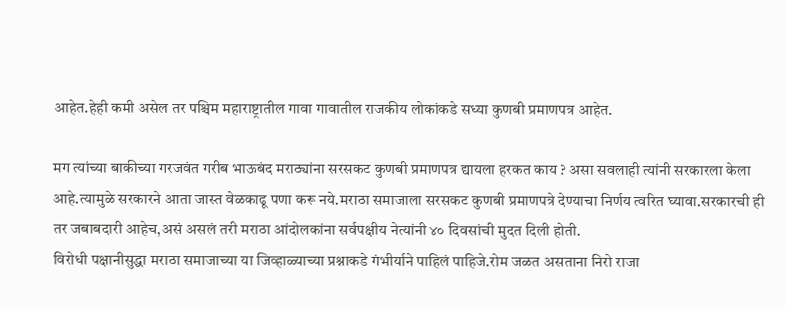आहेत.हेही कमी असेल तर पश्चिम महाराष्ट्रातील गावा गावातील राजकीय लोकांकडे सध्या कुणबी प्रमाणपत्र आहेत.

मग त्यांच्या बाकीच्या गरजवंत गरीब भाऊबंद मराठ्यांना सरसकट कुणबी प्रमाणपत्र द्यायला हरकत काय ? असा सवलाही त्यांनी सरकारला केला आहे.त्यामुळे सरकारने आता जास्त वेळकाढू पणा करू नये.मराठा समाजाला सरसकट कुणबी प्रमाणपत्रे देण्याचा निर्णय त्वरित घ्यावा.सरकारची ही तर जबाबदारी आहेच,असं असलं तरी मराठा आंदोलकांना सर्वपक्षीय नेत्यांनी ४० दिवसांची मुदत दिली होती.
विरोधी पक्षानीसुद्धा मराठा समाजाच्या या जिव्हाळ्याच्या प्रश्नाकडे गंभीर्याने पाहिलं पाहिजे.रोम जळत असताना निरो राजा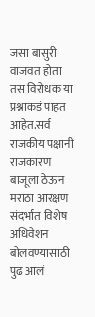जसा बासुरी वाजवत होता तस विरोधक या प्रश्नाकडं पाहत आहेत.सर्व राजकीय पक्षानी राजकारण बाजूला ठेऊन मराठा आरक्षण संदर्भात विशेष अधिवेशन बोलवण्यासाठी पुढ आलं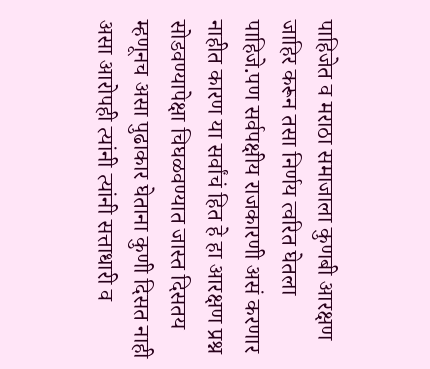पाहिजेत व मराठा समाजाला कुणबी आरक्षण जाहिर करून तसा निर्णय त्वरित घेतला पाहिजे.पण सर्वपक्षीय राजकारणी असं करणार नाहीत कारण या सर्वांचं हित हे हा आरक्षण प्रश्न सोडवण्यापेक्षा चिघळवण्यात जास्त दिसतय म्हणूनच असा पुढाकार घेताना कुणी दिसत नाही असा आरोपही त्यांनी त्यांनी सत्ताधारी व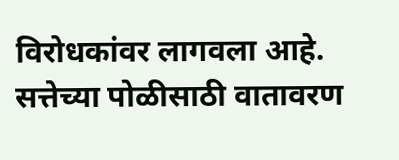विरोधकांवर लागवला आहे.
सत्तेच्या पोळीसाठी वातावरण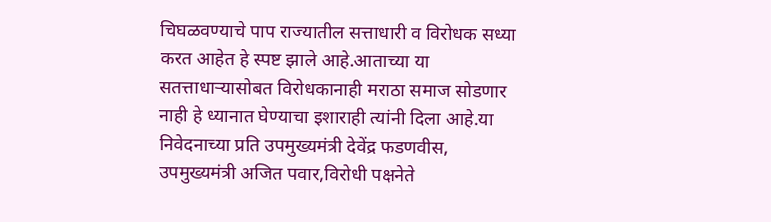चिघळवण्याचे पाप राज्यातील सत्ताधारी व विरोधक सध्या करत आहेत हे स्पष्ट झाले आहे.आताच्या या सतत्ताधाऱ्यासोबत विरोधकानाही मराठा समाज सोडणार नाही हे ध्यानात घेण्याचा इशाराही त्यांनी दिला आहे.या निवेदनाच्या प्रति उपमुख्यमंत्री देवेंद्र फडणवीस, उपमुख्यमंत्री अजित पवार,विरोधी पक्षनेते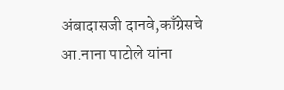अंबादासजी दानवे,काँग्रेसचे आ.नाना पाटोले यांना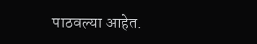पाठवल्या आहेत.